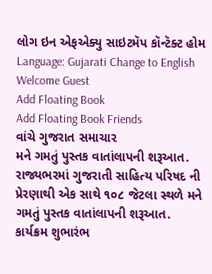લોગ ઇન એફએક્યુ સાઇટમૅપ કૉન્ટૅક્ટ હોમ
Language: Gujarati Change to English
Welcome Guest
Add Floating Book
Add Floating Book Friends
વાંચે ગુજરાત સમાચાર
મને ગમતું પુસ્તક વાતાંલાપની શરૂઆત.
રાજ્યભરમાં ગુજરાતી સાહિત્ય પરિષદ ની પ્રેરણાથી એક સાથે ૧૦૮ જેટલા સ્થળે મને ગમતું પુસ્તક વાતાંલાપની શરૂઆત.
કાર્યક્રમ શુભારંભ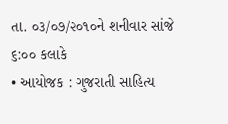તા. ૦૩/૦૭/૨૦૧૦ને શનીવાર સાંજે ૬:૦૦ કલાકે
• આયોજક : ગુજરાતી સાહિત્ય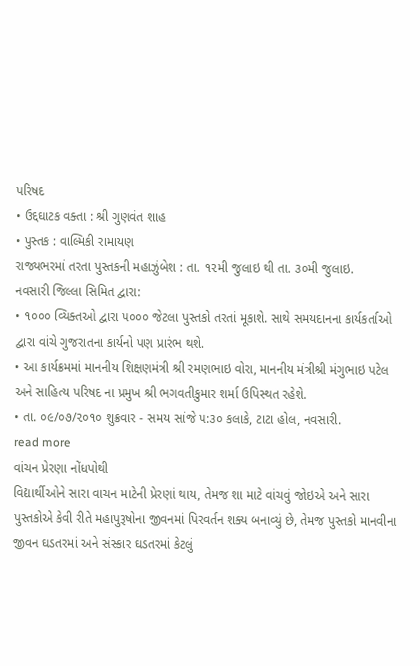પરિષદ
• ઉદ્દઘાટક વક્તા : શ્રી ગુણવંત શાહ
• પુસ્તક : વાલ્મિકી રામાયણ
રાજ્યભરમાં તરતા પુસ્તકની મહાઝુંબેશ : તા. ૧૨મી જુલાઇ થી તા. ૩૦મી જુલાઇ.
નવસારી જિલ્લા સિમિત દ્વારા:
• ૧૦૦૦ વ્યિક્તઓ દ્વારા ૫૦૦૦ જેટલા પુસ્તકો તરતાં મૂકાશે. સાથે સમયદાનના કાર્યકર્તાઓ દ્વારા વાંચે ગુજરાતના કાર્યનો પણ પ્રારંભ થશે.
• આ કાર્યક્રમમાં માનનીય શિક્ષણમંત્રી શ્રી રમણભાઇ વોરા, માનનીય મંત્રીશ્રી મંગુભાઇ પટેલ અને સાહિત્ય પરિષદ ના પ્રમુખ શ્રી ભગવતીકુમાર શર્મા ઉપિસ્થત રહેશે.
• તા. ૦૯/૦૭/૨૦૧૦ શુક્રવાર - સમય સાંજે ૫:૩૦ કલાકે, ટાટા હોલ, નવસારી.
read more
વાંચન પ્રેરણા નોંધપોથી
વિદ્યાર્થીઓને સારા વાચન માટેની પ્રેરણાં થાય, તેમજ શા માટે વાંચવું જોઇએ અને સારા પુસ્તકોએ કેવી રીતે મહાપુરૂષોના જીવનમાં પિરવર્તન શક્ય બનાવ્યું છે, તેમજ પુસ્તકો માનવીના જીવન ઘડતરમાં અને સંસ્કાર ઘડતરમાં કેટલું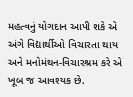મહત્વનું યોગદાન આપી શકે એ અંગે વિદ્યાર્થીઓ વિચારતા થાય અને મનોમંથન-વિચારશ્રમ કરે એ ખૂબ જ આવશ્યક છે.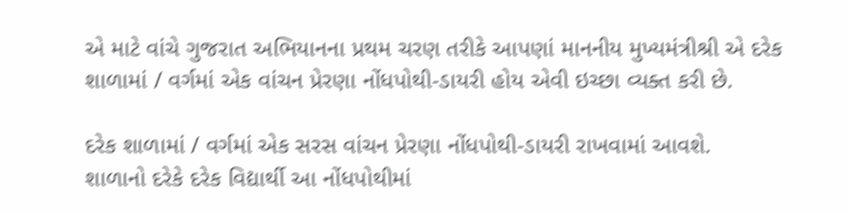એ માટે વાંચે ગુજરાત અભિયાનના પ્રથમ ચરણ તરીકે આપણાં માનનીય મુખ્યમંત્રીશ્રી એ દરેક શાળામાં / વર્ગમાં એક વાંચન પ્રેરણા નોંધપોથી-ડાયરી હોય એવી ઇચ્છા વ્યક્ત કરી છે.

દરેક શાળામાં / વર્ગમાં એક સરસ વાંચન પ્રેરણા નોંધપોથી-ડાયરી રાખવામાં આવશે.
શાળાનો દરેકે દરેક વિદ્યાર્થી આ નોંધપોથીમાં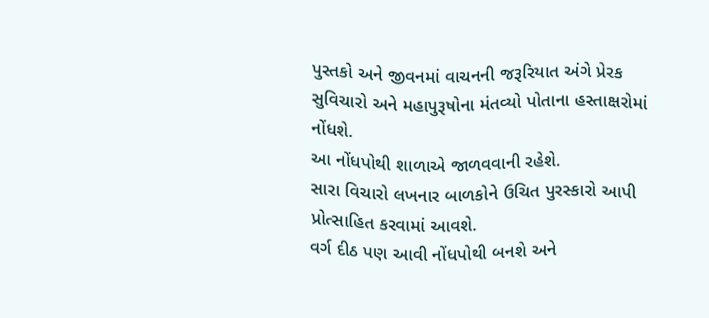પુસ્તકો અને જીવનમાં વાચનની જરૂરિયાત અંગે પ્રેરક સુવિચારો અને મહાપુરૂષોના મંતવ્યો પોતાના હસ્તાક્ષરોમાં નોંધશે.
આ નોંધપોથી શાળાએ જાળવવાની રહેશે.
સારા વિચારો લખનાર બાળકોને ઉચિત પુરસ્કારો આપી પ્રોત્સાહિત કરવામાં આવશે.
વર્ગ દીઠ પણ આવી નોંધપોથી બનશે અને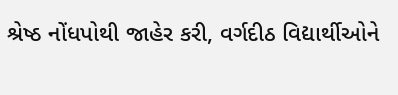શ્રેષ્ઠ નોંધપોથી જાહેર કરી, વર્ગદીઠ વિદ્યાર્થીઓને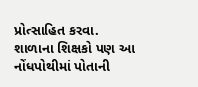પ્રોત્સાહિત કરવા.
શાળાના શિક્ષકો પણ આ નોંધપોથીમાં પોતાની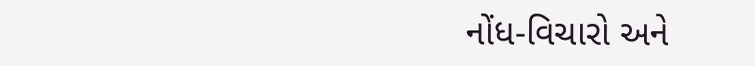નોંધ-વિચારો અને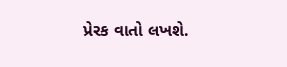પ્રેરક વાતો લખશે.